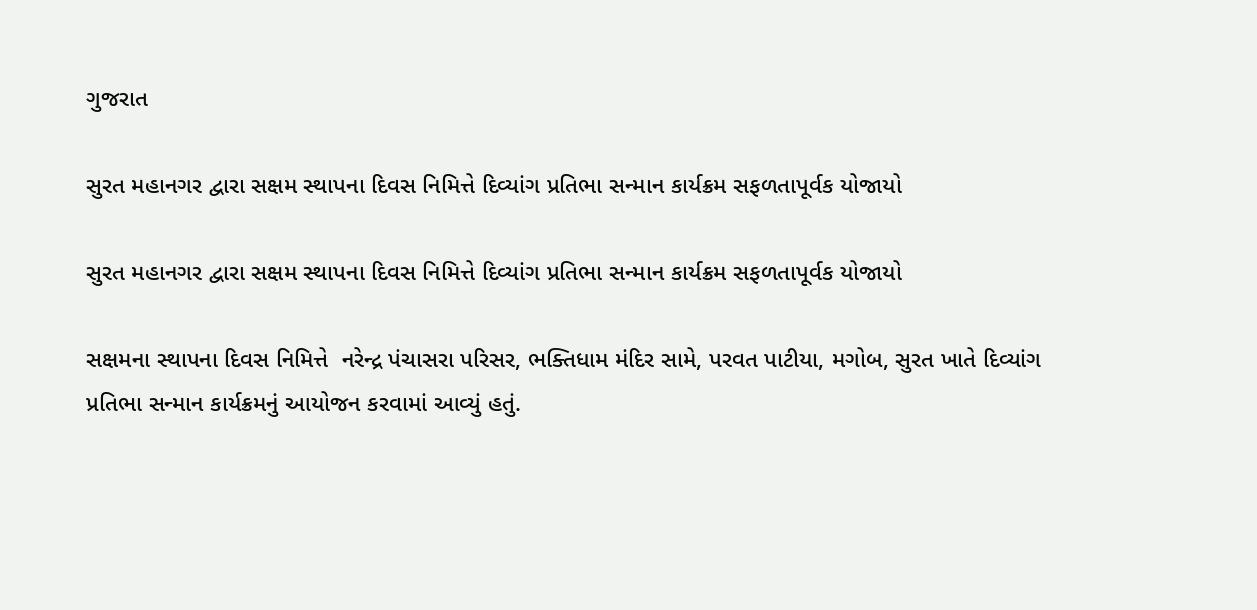ગુજરાત

સુરત મહાનગર દ્વારા સક્ષમ સ્થાપના દિવસ નિમિત્તે દિવ્યાંગ પ્રતિભા સન્માન કાર્યક્રમ સફળતાપૂર્વક યોજાયો

સુરત મહાનગર દ્વારા સક્ષમ સ્થાપના દિવસ નિમિત્તે દિવ્યાંગ પ્રતિભા સન્માન કાર્યક્રમ સફળતાપૂર્વક યોજાયો

સક્ષમના સ્થાપના દિવસ નિમિત્તે  નરેન્દ્ર પંચાસરા પરિસર, ભક્તિધામ મંદિર સામે, પરવત પાટીયા, મગોબ, સુરત ખાતે દિવ્યાંગ પ્રતિભા સન્માન કાર્યક્રમનું આયોજન કરવામાં આવ્યું હતું.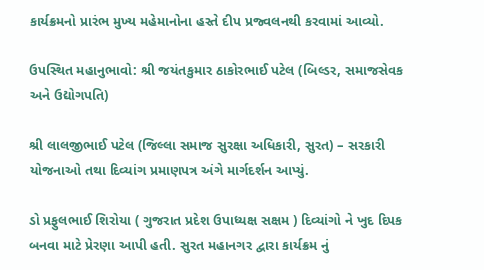કાર્યક્રમનો પ્રારંભ મુખ્ય મહેમાનોના હસ્તે દીપ પ્રજ્વલનથી કરવામાં આવ્યો.

ઉપસ્થિત મહાનુભાવો: શ્રી જયંતકુમાર ઠાકોરભાઈ પટેલ (બિલ્ડર, સમાજસેવક અને ઉદ્યોગપતિ)

શ્રી લાલજીભાઈ પટેલ (જિલ્લા સમાજ સુરક્ષા અધિકારી, સુરત) – સરકારી યોજનાઓ તથા દિવ્યાંગ પ્રમાણપત્ર અંગે માર્ગદર્શન આપ્યું.

ડો પ્રફુલભાઈ શિરોયા ( ગુજરાત પ્રદેશ ઉપાધ્યક્ષ સક્ષમ ) દિવ્યાંગો ને ખુદ દિપક બનવા માટે પ્રેરણા આપી હતી. સુરત મહાનગર દ્વારા કાર્યક્રમ નું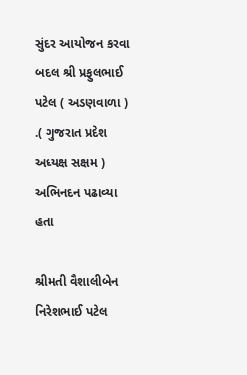સુંદર આયોજન કરવા બદલ શ્રી પ્રફુલભાઈ પટેલ ( અડણવાળા ) .( ગુજરાત પ્રદેશ અધ્યક્ષ સક્ષમ ) અભિનદન પઢાવ્યા હતા

શ્રીમતી વૈશાલીબેન નિરેશભાઈ પટેલ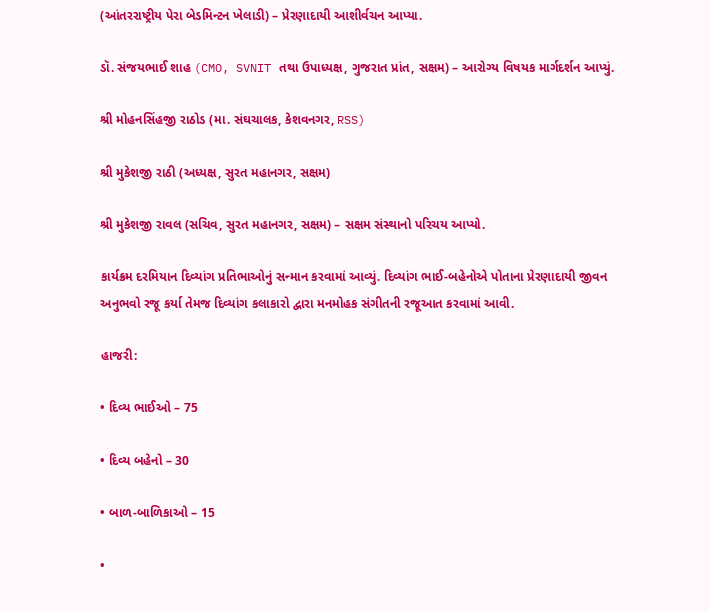(આંતરરાષ્ટ્રીય પેરા બેડમિન્ટન ખેલાડી) – પ્રેરણાદાયી આશીર્વચન આપ્યા.

ડૉ. સંજયભાઈ શાહ (CMO, SVNIT તથા ઉપાધ્યક્ષ, ગુજરાત પ્રાંત, સક્ષમ) – આરોગ્ય વિષયક માર્ગદર્શન આપ્યું.

શ્રી મોહનસિંહજી રાઠોડ (મા. સંઘચાલક, કેશવનગર, RSS)

શ્રી મુકેશજી રાઠી (અધ્યક્ષ, સુરત મહાનગર, સક્ષમ)

શ્રી મુકેશજી રાવલ (સચિવ, સુરત મહાનગર, સક્ષમ) – સક્ષમ સંસ્થાનો પરિચય આપ્યો.

કાર્યક્રમ દરમિયાન દિવ્યાંગ પ્રતિભાઓનું સન્માન કરવામાં આવ્યું. દિવ્યાંગ ભાઈ-બહેનોએ પોતાના પ્રેરણાદાયી જીવન અનુભવો રજૂ કર્યા તેમજ દિવ્યાંગ કલાકારો દ્વારા મનમોહક સંગીતની રજૂઆત કરવામાં આવી.

હાજરી:

• દિવ્ય ભાઈઓ – 75

• દિવ્ય બહેનો – 30

• બાળ-બાળિકાઓ – 15

•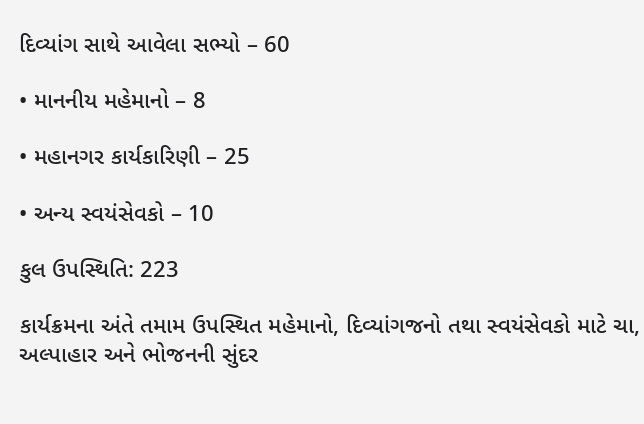દિવ્યાંગ સાથે આવેલા સભ્યો – 60

• માનનીય મહેમાનો – 8

• મહાનગર કાર્યકારિણી – 25

• અન્ય સ્વયંસેવકો – 10

કુલ ઉપસ્થિતિ: 223

કાર્યક્રમના અંતે તમામ ઉપસ્થિત મહેમાનો, દિવ્યાંગજનો તથા સ્વયંસેવકો માટે ચા, અલ્પાહાર અને ભોજનની સુંદર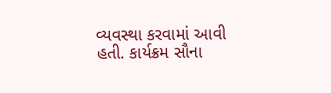વ્યવસ્થા કરવામાં આવી હતી. કાર્યક્રમ સૌના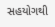સહયોગથી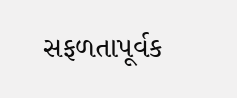સફળતાપૂર્વક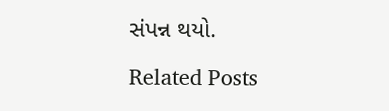સંપન્ન થયો.

Related Posts